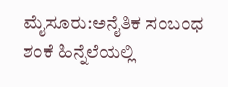ಮೈಸೂರು:ಅನೈತಿಕ ಸಂಬಂಧ ಶಂಕೆ ಹಿನ್ನೆಲೆಯಲ್ಲಿ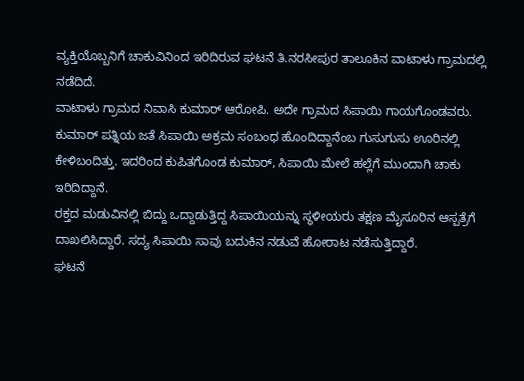ವ್ಯಕ್ತಿಯೊಬ್ಬನಿಗೆ ಚಾಕುವಿನಿಂದ ಇರಿದಿರುವ ಘಟನೆ ತಿ.ನರಸೀಪುರ ತಾಲೂಕಿನ ವಾಟಾಳು ಗ್ರಾಮದಲ್ಲಿ ನಡೆದಿದೆ.
ವಾಟಾಳು ಗ್ರಾಮದ ನಿವಾಸಿ ಕುಮಾರ್ ಆರೋಪಿ. ಅದೇ ಗ್ರಾಮದ ಸಿಪಾಯಿ ಗಾಯಗೊಂಡವರು. ಕುಮಾರ್ ಪತ್ನಿಯ ಜತೆ ಸಿಪಾಯಿ ಅಕ್ರಮ ಸಂಬಂಧ ಹೊಂದಿದ್ದಾನೆಂಬ ಗುಸುಗುಸು ಊರಿನಲ್ಲಿ ಕೇಳಿಬಂದಿತ್ತು. ಇದರಿಂದ ಕುಪಿತಗೊಂಡ ಕುಮಾರ್, ಸಿಪಾಯಿ ಮೇಲೆ ಹಲ್ಲೆಗೆ ಮುಂದಾಗಿ ಚಾಕು ಇರಿದಿದ್ದಾನೆ.
ರಕ್ತದ ಮಡುವಿನಲ್ಲಿ ಬಿದ್ದು ಒದ್ದಾಡುತ್ತಿದ್ದ ಸಿಪಾಯಿಯನ್ನು ಸ್ಥಳೀಯರು ತಕ್ಷಣ ಮೈಸೂರಿನ ಆಸ್ಪತ್ರೆಗೆ ದಾಖಲಿಸಿದ್ದಾರೆ. ಸದ್ಯ ಸಿಪಾಯಿ ಸಾವು ಬದುಕಿನ ನಡುವೆ ಹೋರಾಟ ನಡೆಸುತ್ತಿದ್ದಾರೆ.
ಘಟನೆ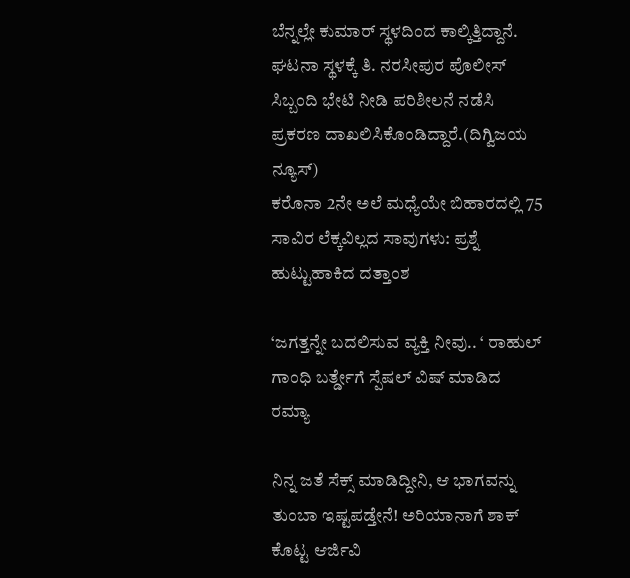ಬೆನ್ನಲ್ಲೇ ಕುಮಾರ್ ಸ್ಥಳದಿಂದ ಕಾಲ್ಕಿತ್ತಿದ್ದಾನೆ. ಘಟನಾ ಸ್ಥಳಕ್ಕೆ ತಿ. ನರಸೀಪುರ ಪೊಲೀಸ್ ಸಿಬ್ಬಂದಿ ಭೇಟಿ ನೀಡಿ ಪರಿಶೀಲನೆ ನಡೆಸಿ ಪ್ರಕರಣ ದಾಖಲಿಸಿಕೊಂಡಿದ್ದಾರೆ.(ದಿಗ್ವಿಜಯ ನ್ಯೂಸ್)
ಕರೊನಾ 2ನೇ ಅಲೆ ಮಧ್ಯೆಯೇ ಬಿಹಾರದಲ್ಲಿ 75 ಸಾವಿರ ಲೆಕ್ಕವಿಲ್ಲದ ಸಾವುಗಳು: ಪ್ರಶ್ನೆ ಹುಟ್ಟುಹಾಕಿದ ದತ್ತಾಂಶ

‘ಜಗತ್ತನ್ನೇ ಬದಲಿಸುವ ವ್ಯಕ್ತಿ ನೀವು.. ‘ ರಾಹುಲ್ ಗಾಂಧಿ ಬರ್ತ್ಡೇಗೆ ಸ್ಪೆಷಲ್ ವಿಷ್ ಮಾಡಿದ ರಮ್ಯಾ

ನಿನ್ನ ಜತೆ ಸೆಕ್ಸ್ ಮಾಡಿದ್ದೀನಿ, ಆ ಭಾಗವನ್ನು ತುಂಬಾ ಇಷ್ಟಪಡ್ತೇನೆ! ಅರಿಯಾನಾಗೆ ಶಾಕ್ ಕೊಟ್ಟ ಆರ್ಜಿವಿ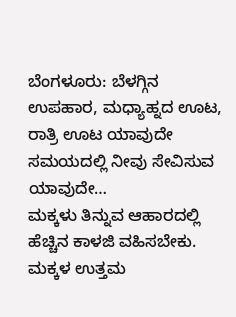ಬೆಂಗಳೂರು: ಬೆಳಗ್ಗಿನ ಉಪಹಾರ, ಮಧ್ಯಾಹ್ನದ ಊಟ, ರಾತ್ರಿ ಊಟ ಯಾವುದೇ ಸಮಯದಲ್ಲಿ ನೀವು ಸೇವಿಸುವ ಯಾವುದೇ…
ಮಕ್ಕಳು ತಿನ್ನುವ ಆಹಾರದಲ್ಲಿ ಹೆಚ್ಚಿನ ಕಾಳಜಿ ವಹಿಸಬೇಕು. ಮಕ್ಕಳ ಉತ್ತಮ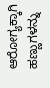ಆರೋಗ್ಯಕ್ಕಾಗಿ ಹಣ್ಣುಗಳನ್ನು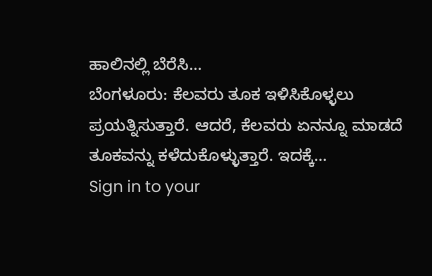ಹಾಲಿನಲ್ಲಿ ಬೆರೆಸಿ…
ಬೆಂಗಳೂರು: ಕೆಲವರು ತೂಕ ಇಳಿಸಿಕೊಳ್ಳಲು ಪ್ರಯತ್ನಿಸುತ್ತಾರೆ. ಆದರೆ, ಕೆಲವರು ಏನನ್ನೂ ಮಾಡದೆ ತೂಕವನ್ನು ಕಳೆದುಕೊಳ್ಳುತ್ತಾರೆ. ಇದಕ್ಕೆ…
Sign in to your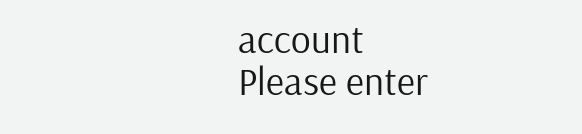account
Please enter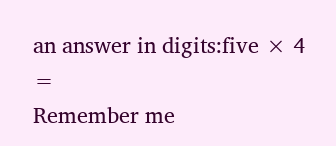an answer in digits:five × 4 =
Remember me